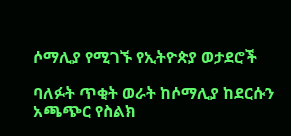ሶማሊያ የሚገኙ የኢትዮጵያ ወታደሮች

ባለፉት ጥቂት ወራት ከሶማሊያ ከደርሱን አጫጭር የስልክ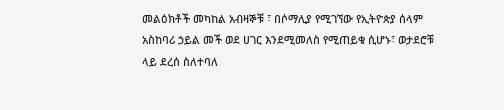መልዕክቶች መካከል አብዛኞቹ ፣ በሶማሊያ የሚገኘው የኢትዮጵያ ሰላም አስከባሪ ኃይል መች ወደ ሀገር እንደሚመለስ የሚጠይቁ ሲሆኑ፣ ወታደሮቹ ላይ ደረሰ ስለተባለ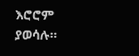እሮሮም ያወሳሉ።